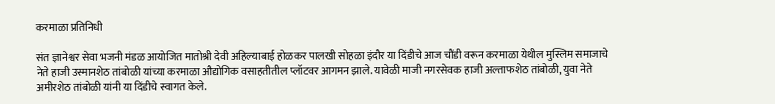करमाळा प्रतिनिधी

संत ज्ञानेश्वर सेवा भजनी मंडळ आयोजित मातोश्री देवी अहिल्याबाई होळकर पालखी सोहळा इंदौर या दिंडीचे आज चौंडी वरून करमाळा येथील मुस्लिम समाजाचे नेते हाजी उस्मानशेठ तांबोळी यांच्या करमाळा औद्योगिक वसाहतीतील प्लॉटवर आगमन झाले. यावेळी माजी नगरसेवक हाजी अल्ताफशेठ तांबोळी, युवा नेते अमीरशेठ तांबोळी यांनी या दिंडीचे स्वागत केले.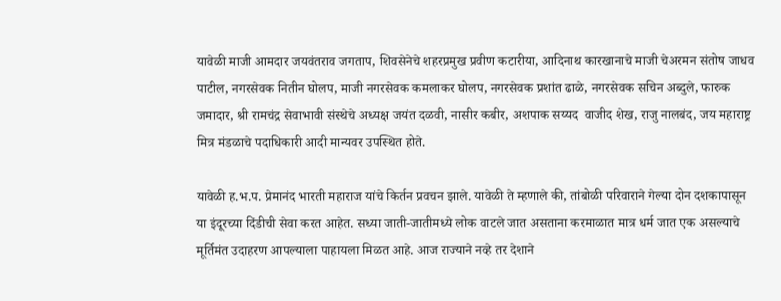यावेळी माजी आमदार जयवंतराव जगताप, शिवसेनेचे शहरप्रमुख प्रवीण कटारीया, आदिनाथ कारखानाचे माजी चेअरमन संतोष जाधव पाटील, नगरसेवक नितीन घोलप, माजी नगरसेवक कमलाकर घोलप, नगरसेवक प्रशांत ढाळे, नगरसेवक सचिन अब्दुले, फारुक जमादार, श्री रामचंद्र सेवाभावी संस्थेचे अध्यक्ष जयंत दळवी, नासीर कबीर, अशपाक सय्यद  वाजीद शेख, राजु नालबंद, जय महाराष्ट्र मित्र मंडळाचे पदाधिकारी आदी मान्यवर उपस्थित होते.

यावेळी ह.भ.प. प्रेमानंद भारती महाराज यांचे किर्तन प्रवचन झाले. यावेळी ते म्हणाले की, तांबोळी परिवाराने गेल्या दोन दशकापासून या इंदूरच्या दिंडीची सेवा करत आहेत. सध्या जाती-जातीमध्ये लोक वाटले जात असताना करमाळात मात्र धर्म जात एक असल्याचे मूर्तिमंत उदाहरण आपल्याला पाहायला मिळत आहे. आज राज्याने नव्हे तर देशाने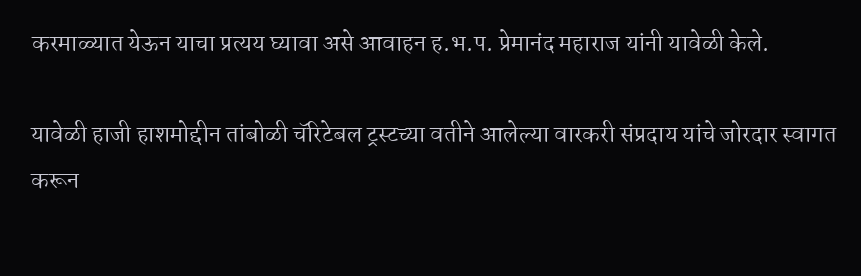करमाळ्यात येऊन याचा प्रत्यय घ्यावा असे आवाहन ह.भ.प. प्रेमानंद महाराज यांनी यावेळी केले.

यावेळी हाजी हाशमोद्दीन तांबोळी चॅरिटेबल ट्रस्टच्या वतीने आलेल्या वारकरी संप्रदाय यांचे जोरदार स्वागत करून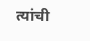त्यांची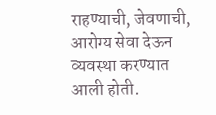राहण्याची, जेवणाची, आरोग्य सेवा देऊन व्यवस्था करण्यात आली होती.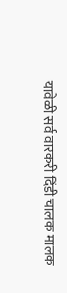यावेळी सर्व वारकरी दिंडी चालक मालक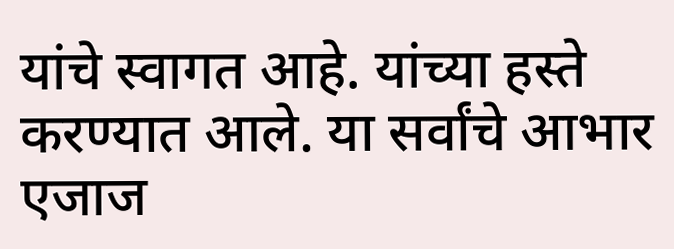यांचे स्वागत आहे. यांच्या हस्ते करण्यात आले. या सर्वांचे आभार एजाज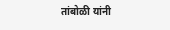तांबोळी यांनी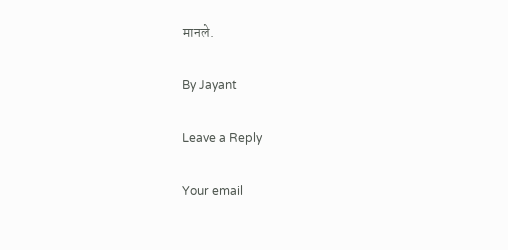मानले.

By Jayant

Leave a Reply

Your email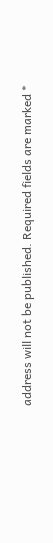address will not be published. Required fields are marked *